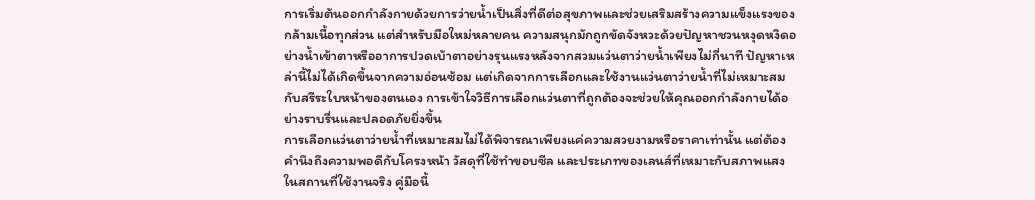การเริ่มต้นออกกำลังกายด้วยการว่ายน้ำเป็นสิ่งที่ดีต่อสุขภาพและช่วยเสริมสร้างความแข็งแรงของกล้ามเนื้อทุกส่วน แต่สำหรับมือใหม่หลายคน ความสนุกมักถูกขัดจังหวะด้วยปัญหาชวนหงุดหงิดอย่างน้ำเข้าตาหรืออาการปวดเบ้าตาอย่างรุนแรงหลังจากสวมแว่นตาว่ายน้ำเพียงไม่กี่นาที ปัญหาเหล่านี้ไม่ได้เกิดขึ้นจากความอ่อนซ้อม แต่เกิดจากการเลือกและใช้งานแว่นตาว่ายน้ำที่ไม่เหมาะสมกับสรีระใบหน้าของตนเอง การเข้าใจวิธีการเลือกแว่นตาที่ถูกต้องจะช่วยให้คุณออกกำลังกายได้อย่างราบรื่นและปลอดภัยยิ่งขึ้น
การเลือกแว่นตาว่ายน้ำที่เหมาะสมไม่ได้พิจารณาเพียงแค่ความสวยงามหรือราคาเท่านั้น แต่ต้องคำนึงถึงความพอดีกับโครงหน้า วัสดุที่ใช้ทำขอบซีล และประเภทของเลนส์ที่เหมาะกับสภาพแสงในสถานที่ใช้งานจริง คู่มือนี้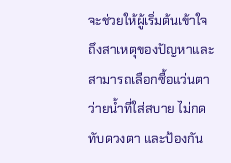จะช่วยให้ผู้เริ่มต้นเข้าใจถึงสาเหตุของปัญหาและสามารถเลือกซื้อแว่นตาว่ายน้ำที่ใส่สบาย ไม่กดทับดวงตา และป้องกัน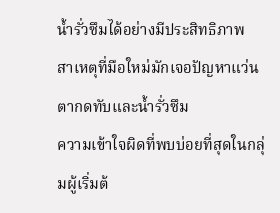น้ำรั่วซึมได้อย่างมีประสิทธิภาพ
สาเหตุที่มือใหม่มักเจอปัญหาแว่นตากดทับและน้ำรั่วซึม
ความเข้าใจผิดที่พบบ่อยที่สุดในกลุ่มผู้เริ่มต้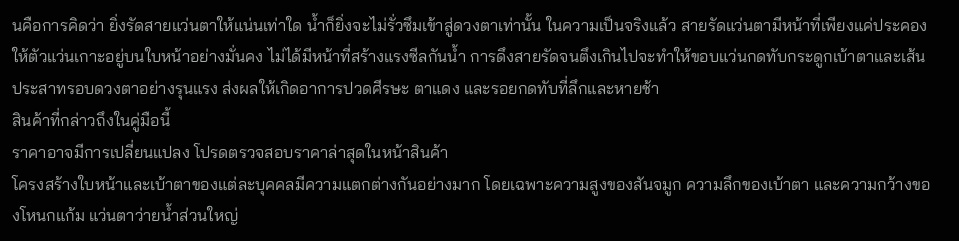นคือการคิดว่า ยิ่งรัดสายแว่นตาให้แน่นเท่าใด น้ำก็ยิ่งจะไม่รั่วซึมเข้าสู่ดวงตาเท่านั้น ในความเป็นจริงแล้ว สายรัดแว่นตามีหน้าที่เพียงแค่ประคองให้ตัวแว่นเกาะอยู่บนใบหน้าอย่างมั่นคง ไม่ได้มีหน้าที่สร้างแรงซีลกันน้ำ การดึงสายรัดจนตึงเกินไปจะทำให้ขอบแว่นกดทับกระดูกเบ้าตาและเส้นประสาทรอบดวงตาอย่างรุนแรง ส่งผลให้เกิดอาการปวดศีรษะ ตาแดง และรอยกดทับที่ลึกและหายช้า
สินค้าที่กล่าวถึงในคู่มือนี้
ราคาอาจมีการเปลี่ยนแปลง โปรดตรวจสอบราคาล่าสุดในหน้าสินค้า
โครงสร้างใบหน้าและเบ้าตาของแต่ละบุคคลมีความแตกต่างกันอย่างมาก โดยเฉพาะความสูงของสันจมูก ความลึกของเบ้าตา และความกว้างของโหนกแก้ม แว่นตาว่ายน้ำส่วนใหญ่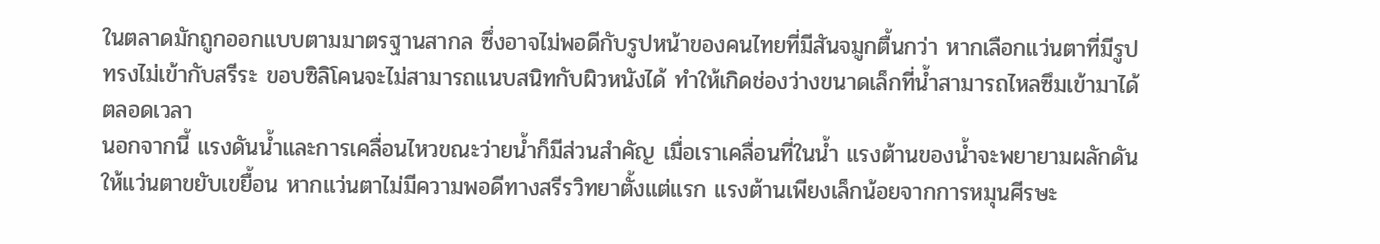ในตลาดมักถูกออกแบบตามมาตรฐานสากล ซึ่งอาจไม่พอดีกับรูปหน้าของคนไทยที่มีสันจมูกตื้นกว่า หากเลือกแว่นตาที่มีรูปทรงไม่เข้ากับสรีระ ขอบซิลิโคนจะไม่สามารถแนบสนิทกับผิวหนังได้ ทำให้เกิดช่องว่างขนาดเล็กที่น้ำสามารถไหลซึมเข้ามาได้ตลอดเวลา
นอกจากนี้ แรงดันน้ำและการเคลื่อนไหวขณะว่ายน้ำก็มีส่วนสำคัญ เมื่อเราเคลื่อนที่ในน้ำ แรงต้านของน้ำจะพยายามผลักดันให้แว่นตาขยับเขยื้อน หากแว่นตาไม่มีความพอดีทางสรีรวิทยาตั้งแต่แรก แรงต้านเพียงเล็กน้อยจากการหมุนศีรษะ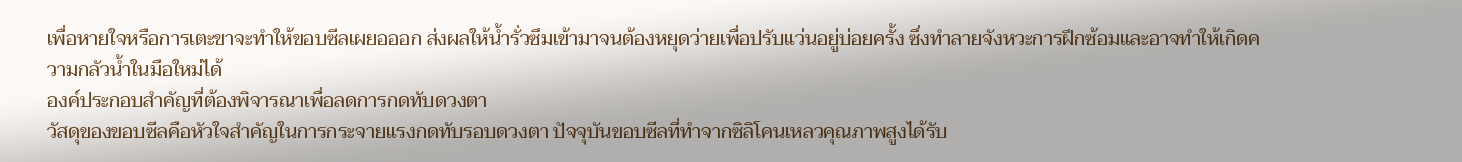เพื่อหายใจหรือการเตะขาจะทำให้ขอบซีลเผยอออก ส่งผลให้น้ำรั่วซึมเข้ามาจนต้องหยุดว่ายเพื่อปรับแว่นอยู่บ่อยครั้ง ซึ่งทำลายจังหวะการฝึกซ้อมและอาจทำให้เกิดความกลัวน้ำในมือใหม่ได้
องค์ประกอบสำคัญที่ต้องพิจารณาเพื่อลดการกดทับดวงตา
วัสดุของขอบซีลคือหัวใจสำคัญในการกระจายแรงกดทับรอบดวงตา ปัจจุบันขอบซีลที่ทำจากซิลิโคนเหลวคุณภาพสูงได้รับ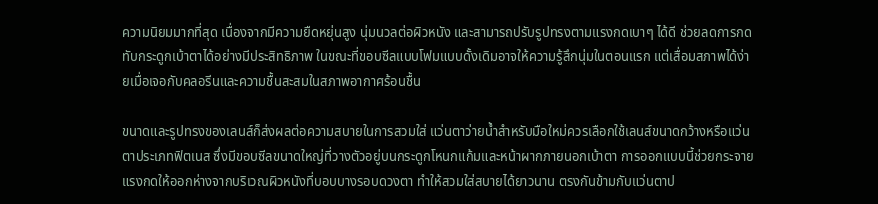ความนิยมมากที่สุด เนื่องจากมีความยืดหยุ่นสูง นุ่มนวลต่อผิวหนัง และสามารถปรับรูปทรงตามแรงกดเบาๆ ได้ดี ช่วยลดการกดทับกระดูกเบ้าตาได้อย่างมีประสิทธิภาพ ในขณะที่ขอบซีลแบบโฟมแบบดั้งเดิมอาจให้ความรู้สึกนุ่มในตอนแรก แต่เสื่อมสภาพได้ง่ายเมื่อเจอกับคลอรีนและความชื้นสะสมในสภาพอากาศร้อนชื้น

ขนาดและรูปทรงของเลนส์ก็ส่งผลต่อความสบายในการสวมใส่ แว่นตาว่ายน้ำสำหรับมือใหม่ควรเลือกใช้เลนส์ขนาดกว้างหรือแว่นตาประเภทฟิตเนส ซึ่งมีขอบซีลขนาดใหญ่ที่วางตัวอยู่บนกระดูกโหนกแก้มและหน้าผากภายนอกเบ้าตา การออกแบบนี้ช่วยกระจายแรงกดให้ออกห่างจากบริเวณผิวหนังที่บอบบางรอบดวงตา ทำให้สวมใส่สบายได้ยาวนาน ตรงกันข้ามกับแว่นตาป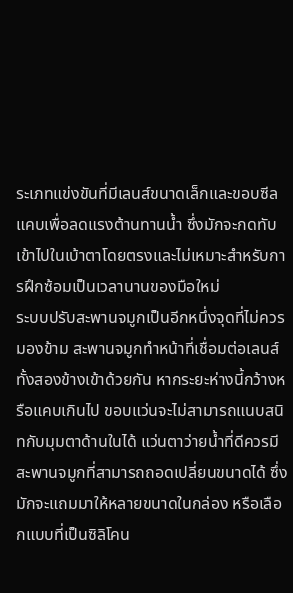ระเภทแข่งขันที่มีเลนส์ขนาดเล็กและขอบซีลแคบเพื่อลดแรงต้านทานน้ำ ซึ่งมักจะกดทับเข้าไปในเบ้าตาโดยตรงและไม่เหมาะสำหรับการฝึกซ้อมเป็นเวลานานของมือใหม่
ระบบปรับสะพานจมูกเป็นอีกหนึ่งจุดที่ไม่ควรมองข้าม สะพานจมูกทำหน้าที่เชื่อมต่อเลนส์ทั้งสองข้างเข้าด้วยกัน หากระยะห่างนี้กว้างหรือแคบเกินไป ขอบแว่นจะไม่สามารถแนบสนิทกับมุมตาด้านในได้ แว่นตาว่ายน้ำที่ดีควรมีสะพานจมูกที่สามารถถอดเปลี่ยนขนาดได้ ซึ่งมักจะแถมมาให้หลายขนาดในกล่อง หรือเลือกแบบที่เป็นซิลิโคน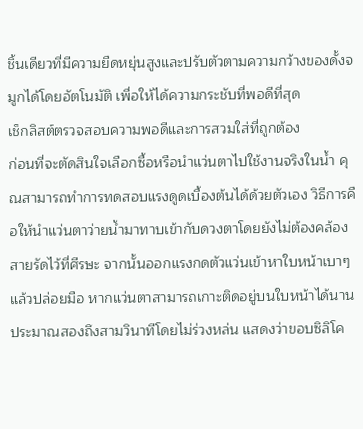ชิ้นเดียวที่มีความยืดหยุ่นสูงและปรับตัวตามความกว้างของดั้งจมูกได้โดยอัตโนมัติ เพื่อให้ได้ความกระชับที่พอดีที่สุด
เช็กลิสต์ตรวจสอบความพอดีและการสวมใส่ที่ถูกต้อง
ก่อนที่จะตัดสินใจเลือกซื้อหรือนำแว่นตาไปใช้งานจริงในน้ำ คุณสามารถทำการทดสอบแรงดูดเบื้องต้นได้ด้วยตัวเอง วิธีการคือให้นำแว่นตาว่ายน้ำมาทาบเข้ากับดวงตาโดยยังไม่ต้องคล้องสายรัดไว้ที่ศีรษะ จากนั้นออกแรงกดตัวแว่นเข้าหาใบหน้าเบาๆ แล้วปล่อยมือ หากแว่นตาสามารถเกาะติดอยู่บนใบหน้าได้นานประมาณสองถึงสามวินาทีโดยไม่ร่วงหล่น แสดงว่าขอบซิลิโค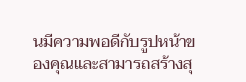นมีความพอดีกับรูปหน้าของคุณและสามารถสร้างสุ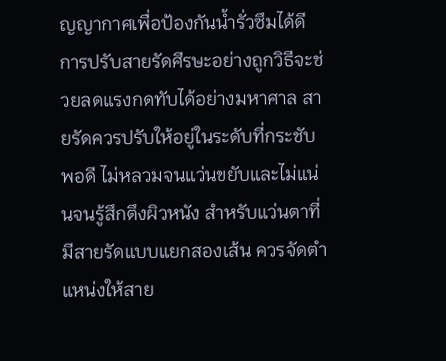ญญากาศเพื่อป้องกันน้ำรั่วซึมได้ดี
การปรับสายรัดศีรษะอย่างถูกวิธีจะช่วยลดแรงกดทับได้อย่างมหาศาล สายรัดควรปรับให้อยู่ในระดับที่กระชับพอดี ไม่หลวมจนแว่นขยับและไม่แน่นจนรู้สึกตึงผิวหนัง สำหรับแว่นตาที่มีสายรัดแบบแยกสองเส้น ควรจัดตำแหน่งให้สาย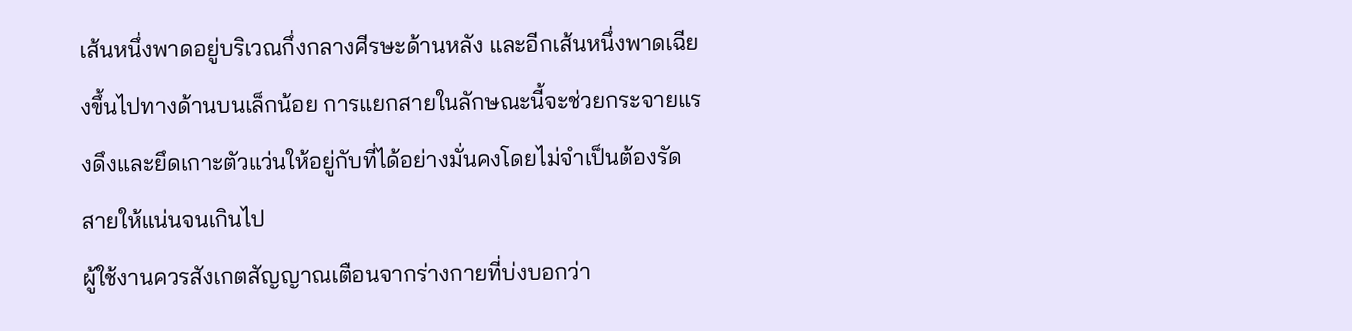เส้นหนึ่งพาดอยู่บริเวณกึ่งกลางศีรษะด้านหลัง และอีกเส้นหนึ่งพาดเฉียงขึ้นไปทางด้านบนเล็กน้อย การแยกสายในลักษณะนี้จะช่วยกระจายแรงดึงและยึดเกาะตัวแว่นให้อยู่กับที่ได้อย่างมั่นคงโดยไม่จำเป็นต้องรัดสายให้แน่นจนเกินไป
ผู้ใช้งานควรสังเกตสัญญาณเตือนจากร่างกายที่บ่งบอกว่า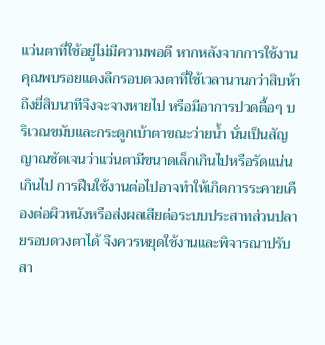แว่นตาที่ใช้อยู่ไม่มีความพอดี หากหลังจากการใช้งานคุณพบรอยแดงลึกรอบดวงตาที่ใช้เวลานานกว่าสิบห้าถึงยี่สิบนาทีจึงจะจางหายไป หรือมีอาการปวดตื้อๆ บริเวณขมับและกระดูกเบ้าตาขณะว่ายน้ำ นั่นเป็นสัญญาณชัดเจนว่าแว่นตามีขนาดเล็กเกินไปหรือรัดแน่นเกินไป การฝืนใช้งานต่อไปอาจทำให้เกิดการระคายเคืองต่อผิวหนังหรือส่งผลเสียต่อระบบประสาทส่วนปลายรอบดวงตาได้ จึงควรหยุดใช้งานและพิจารณาปรับสา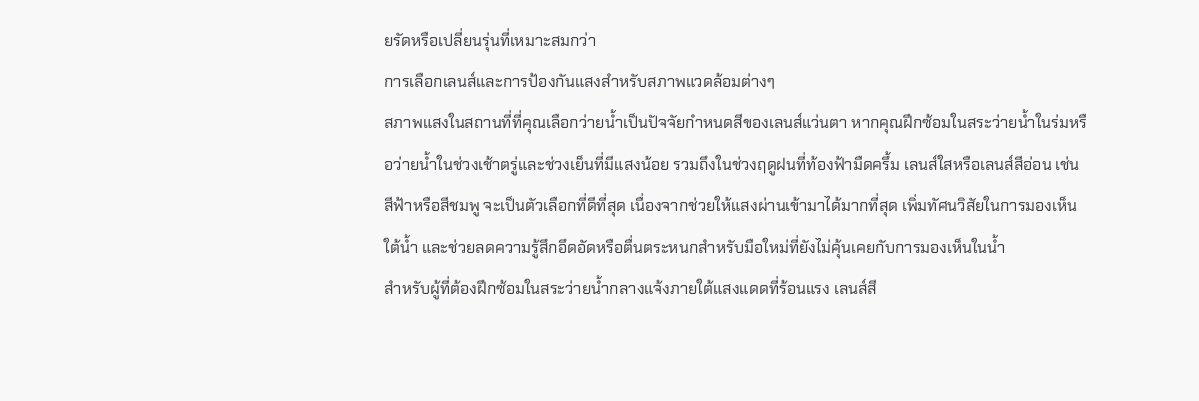ยรัดหรือเปลี่ยนรุ่นที่เหมาะสมกว่า
การเลือกเลนส์และการป้องกันแสงสำหรับสภาพแวดล้อมต่างๆ
สภาพแสงในสถานที่ที่คุณเลือกว่ายน้ำเป็นปัจจัยกำหนดสีของเลนส์แว่นตา หากคุณฝึกซ้อมในสระว่ายน้ำในร่มหรือว่ายน้ำในช่วงเช้าตรู่และช่วงเย็นที่มีแสงน้อย รวมถึงในช่วงฤดูฝนที่ท้องฟ้ามืดครึ้ม เลนส์ใสหรือเลนส์สีอ่อน เช่น สีฟ้าหรือสีชมพู จะเป็นตัวเลือกที่ดีที่สุด เนื่องจากช่วยให้แสงผ่านเข้ามาได้มากที่สุด เพิ่มทัศนวิสัยในการมองเห็นใต้น้ำ และช่วยลดความรู้สึกอึดอัดหรือตื่นตระหนกสำหรับมือใหม่ที่ยังไม่คุ้นเคยกับการมองเห็นในน้ำ
สำหรับผู้ที่ต้องฝึกซ้อมในสระว่ายน้ำกลางแจ้งภายใต้แสงแดดที่ร้อนแรง เลนส์สี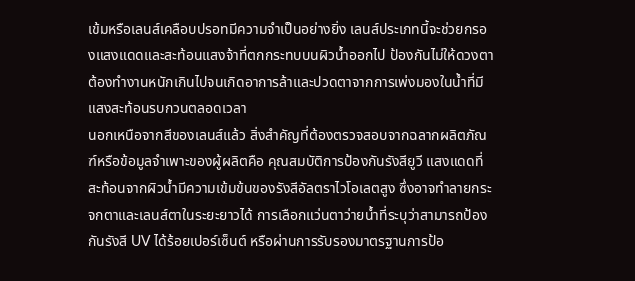เข้มหรือเลนส์เคลือบปรอทมีความจำเป็นอย่างยิ่ง เลนส์ประเภทนี้จะช่วยกรองแสงแดดและสะท้อนแสงจ้าที่ตกกระทบบนผิวน้ำออกไป ป้องกันไม่ให้ดวงตาต้องทำงานหนักเกินไปจนเกิดอาการล้าและปวดตาจากการเพ่งมองในน้ำที่มีแสงสะท้อนรบกวนตลอดเวลา
นอกเหนือจากสีของเลนส์แล้ว สิ่งสำคัญที่ต้องตรวจสอบจากฉลากผลิตภัณฑ์หรือข้อมูลจำเพาะของผู้ผลิตคือ คุณสมบัติการป้องกันรังสียูวี แสงแดดที่สะท้อนจากผิวน้ำมีความเข้มข้นของรังสีอัลตราไวโอเลตสูง ซึ่งอาจทำลายกระจกตาและเลนส์ตาในระยะยาวได้ การเลือกแว่นตาว่ายน้ำที่ระบุว่าสามารถป้องกันรังสี UV ได้ร้อยเปอร์เซ็นต์ หรือผ่านการรับรองมาตรฐานการป้อ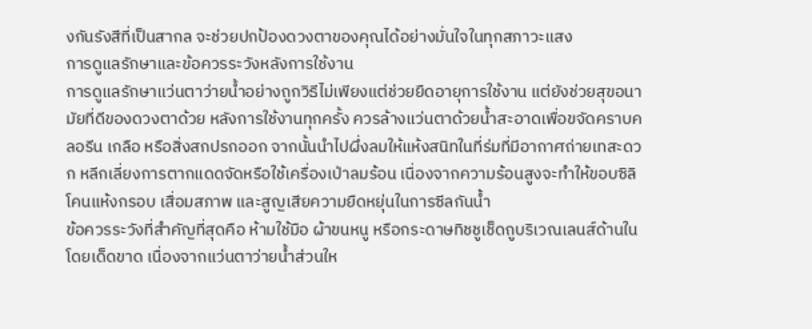งกันรังสีที่เป็นสากล จะช่วยปกป้องดวงตาของคุณได้อย่างมั่นใจในทุกสภาวะแสง
การดูแลรักษาและข้อควรระวังหลังการใช้งาน
การดูแลรักษาแว่นตาว่ายน้ำอย่างถูกวิธีไม่เพียงแต่ช่วยยืดอายุการใช้งาน แต่ยังช่วยสุขอนามัยที่ดีของดวงตาด้วย หลังการใช้งานทุกครั้ง ควรล้างแว่นตาด้วยน้ำสะอาดเพื่อขจัดคราบคลอรีน เกลือ หรือสิ่งสกปรกออก จากนั้นนำไปผึ่งลมให้แห้งสนิทในที่ร่มที่มีอากาศถ่ายเทสะดวก หลีกเลี่ยงการตากแดดจัดหรือใช้เครื่องเป่าลมร้อน เนื่องจากความร้อนสูงจะทำให้ขอบซิลิโคนแห้งกรอบ เสื่อมสภาพ และสูญเสียความยืดหยุ่นในการซีลกันน้ำ
ข้อควรระวังที่สำคัญที่สุดคือ ห้ามใช้มือ ผ้าขนหนู หรือกระดาษทิชชูเช็ดถูบริเวณเลนส์ด้านในโดยเด็ดขาด เนื่องจากแว่นตาว่ายน้ำส่วนให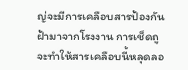ญ่จะมีการเคลือบสารป้องกันฝ้ามาจากโรงงาน การเช็ดถูจะทำให้สารเคลือบนี้หลุดลอ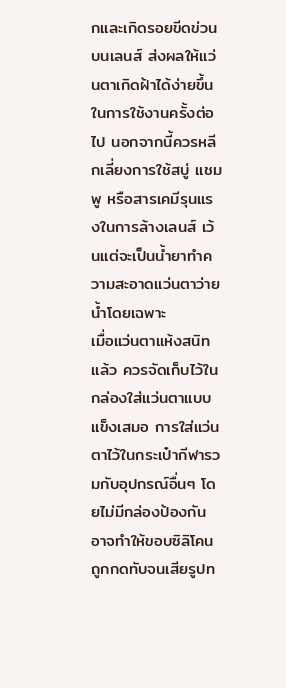กและเกิดรอยขีดข่วนบนเลนส์ ส่งผลให้แว่นตาเกิดฝ้าได้ง่ายขึ้นในการใช้งานครั้งต่อไป นอกจากนี้ควรหลีกเลี่ยงการใช้สบู่ แชมพู หรือสารเคมีรุนแรงในการล้างเลนส์ เว้นแต่จะเป็นน้ำยาทำความสะอาดแว่นตาว่ายน้ำโดยเฉพาะ
เมื่อแว่นตาแห้งสนิทแล้ว ควรจัดเก็บไว้ในกล่องใส่แว่นตาแบบแข็งเสมอ การใส่แว่นตาไว้ในกระเป๋ากีฬารวมกับอุปกรณ์อื่นๆ โดยไม่มีกล่องป้องกัน อาจทำให้ขอบซิลิโคนถูกกดทับจนเสียรูปท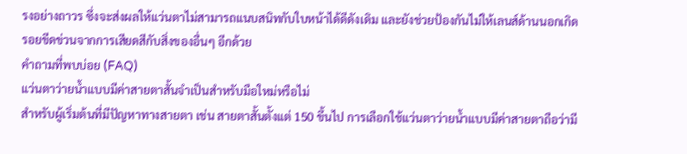รงอย่างถาวร ซึ่งจะส่งผลให้แว่นตาไม่สามารถแนบสนิทกับใบหน้าได้ดีดังเดิม และยังช่วยป้องกันไม่ให้เลนส์ด้านนอกเกิดรอยขีดข่วนจากการเสียดสีกับสิ่งของอื่นๆ อีกด้วย
คำถามที่พบบ่อย (FAQ)
แว่นตาว่ายน้ำแบบมีค่าสายตาสั้นจำเป็นสำหรับมือใหม่หรือไม่
สำหรับผู้เริ่มต้นที่มีปัญหาทางสายตา เช่น สายตาสั้นตั้งแต่ 150 ขึ้นไป การเลือกใช้แว่นตาว่ายน้ำแบบมีค่าสายตาถือว่ามี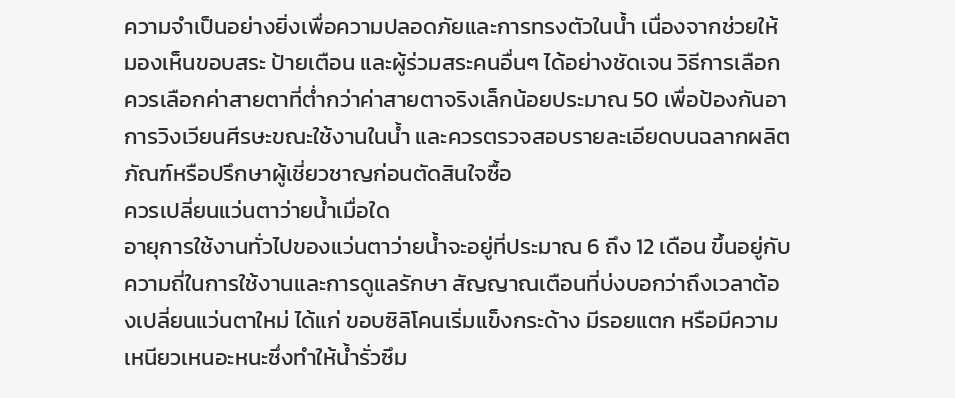ความจำเป็นอย่างยิ่งเพื่อความปลอดภัยและการทรงตัวในน้ำ เนื่องจากช่วยให้มองเห็นขอบสระ ป้ายเตือน และผู้ร่วมสระคนอื่นๆ ได้อย่างชัดเจน วิธีการเลือกควรเลือกค่าสายตาที่ต่ำกว่าค่าสายตาจริงเล็กน้อยประมาณ 50 เพื่อป้องกันอาการวิงเวียนศีรษะขณะใช้งานในน้ำ และควรตรวจสอบรายละเอียดบนฉลากผลิตภัณฑ์หรือปรึกษาผู้เชี่ยวชาญก่อนตัดสินใจซื้อ
ควรเปลี่ยนแว่นตาว่ายน้ำเมื่อใด
อายุการใช้งานทั่วไปของแว่นตาว่ายน้ำจะอยู่ที่ประมาณ 6 ถึง 12 เดือน ขึ้นอยู่กับความถี่ในการใช้งานและการดูแลรักษา สัญญาณเตือนที่บ่งบอกว่าถึงเวลาต้องเปลี่ยนแว่นตาใหม่ ได้แก่ ขอบซิลิโคนเริ่มแข็งกระด้าง มีรอยแตก หรือมีความเหนียวเหนอะหนะซึ่งทำให้น้ำรั่วซึม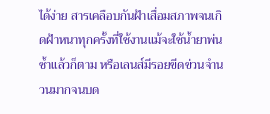ได้ง่าย สารเคลือบกันฝ้าเสื่อมสภาพจนเกิดฝ้าหนาทุกครั้งที่ใช้งานแม้จะใช้น้ำยาพ่นซ้ำแล้วก็ตาม หรือเลนส์มีรอยขีดข่วนจำนวนมากจนบด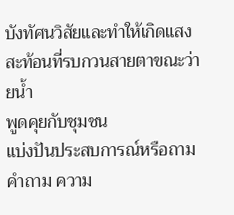บังทัศนวิสัยและทำให้เกิดแสงสะท้อนที่รบกวนสายตาขณะว่ายน้ำ
พูดคุยกับชุมชน
แบ่งปันประสบการณ์หรือถามคำถาม ความ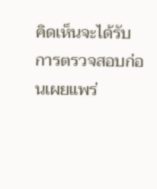คิดเห็นจะได้รับการตรวจสอบก่อนเผยแพร่